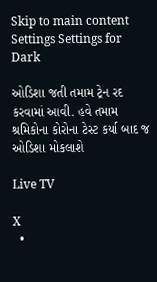Skip to main content
Settings Settings for Dark

ઓડિશા જતી તમામ ટ્રેન રદ કરવામાં આવી. હવે તમામ શ્રમિકોના કોરોના ટેસ્ટ કર્યા બાદ જ ઓડિશા મોકલાશે

Live TV

X
  •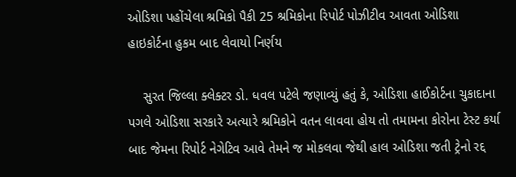ઓડિશા પહોંચેલા શ્રમિકો પૈકી 25 શ્રમિકોના રિપોર્ટ પોઝીટીવ આવતા ઓડિશા હાઇકોર્ટના હુકમ બાદ લેવાયો નિર્ણય

    સુરત જિલ્લા ક્લેક્ટર ડો. ધવલ પટેલે જણાવ્યું હતું કે, ઓડિશા હાઈકોર્ટના ચુકાદાના પગલે ઓડિશા સરકારે અત્યારે શ્રમિકોને વતન લાવવા હોય તો તમામના કોરોના ટેસ્ટ કર્યા બાદ જેમના રિપોર્ટ નેગેટિવ આવે તેમને જ મોકલવા જેથી હાલ ઓડિશા જતી ટ્રેનો રદ્દ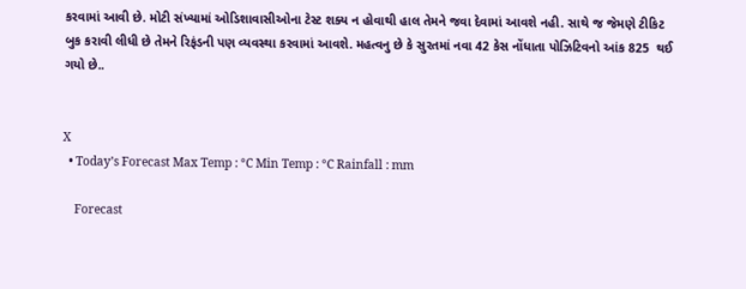કરવામાં આવી છે. મોટી સંખ્યામાં ઓડિશાવાસીઓના ટેસ્ટ શક્ય ન હોવાથી હાલ તેમને જવા દેવામાં આવશે નહી. સાથે જ જેમણે ટીકિટ બુક કરાવી લીધી છે તેમને રિફંડની પણ વ્યવસ્થા કરવામાં આવશે. મહત્વનુ છે કે સુરતમાં નવા 42 કેસ નોંધાતા પોઝિટિવનો આંક 825  થઈ ગયો છે..


X
  • Today’s Forecast Max Temp : °C Min Temp : °C Rainfall : mm

    Forecast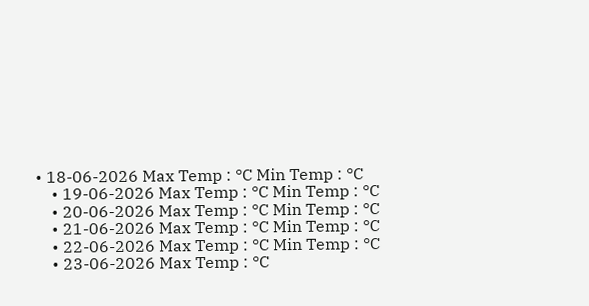• 18-06-2026 Max Temp : °C Min Temp : °C
    • 19-06-2026 Max Temp : °C Min Temp : °C
    • 20-06-2026 Max Temp : °C Min Temp : °C
    • 21-06-2026 Max Temp : °C Min Temp : °C
    • 22-06-2026 Max Temp : °C Min Temp : °C
    • 23-06-2026 Max Temp : °C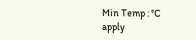Min Temp : °C
apply